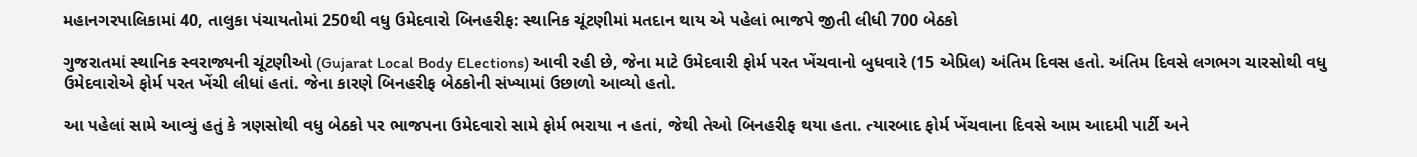મહાનગરપાલિકામાં 40, તાલુકા પંચાયતોમાં 250થી વધુ ઉમેદવારો બિનહરીફ: સ્થાનિક ચૂંટણીમાં મતદાન થાય એ પહેલાં ભાજપે જીતી લીધી 700 બેઠકો

ગુજરાતમાં સ્થાનિક સ્વરાજ્યની ચૂંટણીઓ (Gujarat Local Body ELections) આવી રહી છે, જેના માટે ઉમેદવારી ફોર્મ પરત ખેંચવાનો બુધવારે (15 એપ્રિલ) અંતિમ દિવસ હતો. અંતિમ દિવસે લગભગ ચારસોથી વધુ ઉમેદવારોએ ફોર્મ પરત ખેંચી લીધાં હતાં. જેના કારણે બિનહરીફ બેઠકોની સંખ્યામાં ઉછાળો આવ્યો હતો.

આ પહેલાં સામે આવ્યું હતું કે ત્રણસોથી વધુ બેઠકો પર ભાજપના ઉમેદવારો સામે ફોર્મ ભરાયા ન હતાં, જેથી તેઓ બિનહરીફ થયા હતા. ત્યારબાદ ફોર્મ ખેંચવાના દિવસે આમ આદમી પાર્ટી અને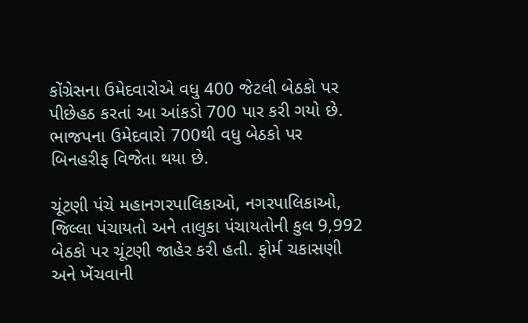કોંગ્રેસના ઉમેદવારોએ વધુ 400 જેટલી બેઠકો પર પીછેહઠ કરતાં આ આંકડો 700 પાર કરી ગયો છે. ભાજપના ઉમેદવારો 700થી વધુ બેઠકો પર બિનહરીફ વિજેતા થયા છે.

ચૂંટણી પંચે મહાનગરપાલિકાઓ, નગરપાલિકાઓ, જિલ્લા પંચાયતો અને તાલુકા પંચાયતોની કુલ 9,992 બેઠકો પર ચૂંટણી જાહેર કરી હતી. ફોર્મ ચકાસણી અને ખેંચવાની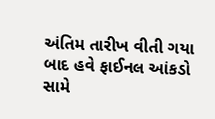અંતિમ તારીખ વીતી ગયા બાદ હવે ફાઈનલ આંકડો સામે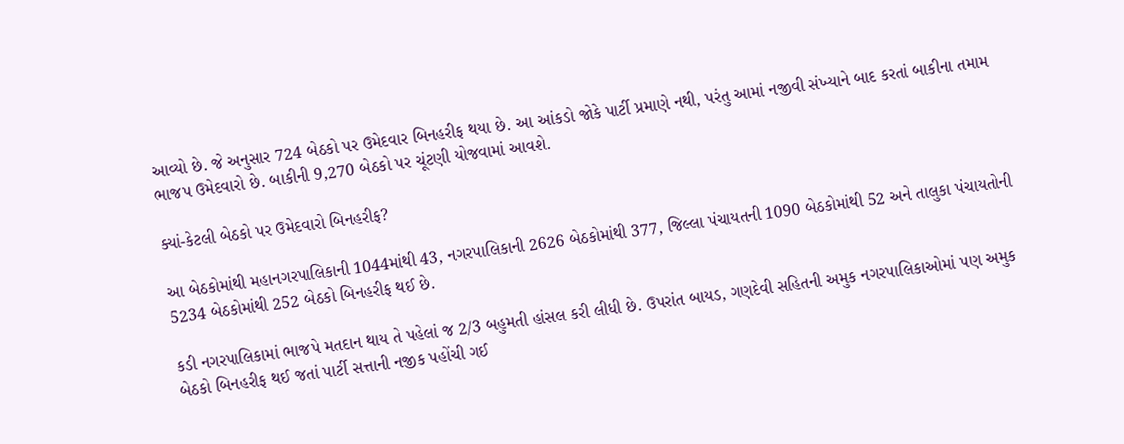આવ્યો છે. જે અનુસાર 724 બેઠકો પર ઉમેદવાર બિનહરીફ થયા છે. આ આંકડો જોકે પાર્ટી પ્રમાણે નથી, પરંતુ આમાં નજીવી સંખ્યાને બાદ કરતાં બાકીના તમામ ભાજપ ઉમેદવારો છે. બાકીની 9,270 બેઠકો પર ચૂંટણી યોજવામાં આવશે.

ક્યાં-કેટલી બેઠકો પર ઉમેદવારો બિનહરીફ?

આ બેઠકોમાંથી મહાનગરપાલિકાની 1044માંથી 43, નગરપાલિકાની 2626 બેઠકોમાંથી 377, જિલ્લા પંચાયતની 1090 બેઠકોમાંથી 52 અને તાલુકા પંચાયતોની 5234 બેઠકોમાંથી 252 બેઠકો બિનહરીફ થઈ છે.

કડી નગરપાલિકામાં ભાજપે મતદાન થાય તે પહેલાં જ 2/3 બહુમતી હાંસલ કરી લીધી છે. ઉપરાંત બાયડ, ગણદેવી સહિતની અમુક નગરપાલિકાઓમાં પણ અમુક બેઠકો બિનહરીફ થઈ જતાં પાર્ટી સત્તાની નજીક પહોંચી ગઈ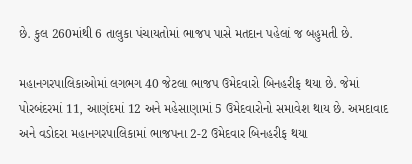છે. કુલ 260માંથી 6 તાલુકા પંચાયતોમાં ભાજપ પાસે મતદાન પહેલાં જ બહુમતી છે.

મહાનગરપાલિકાઓમાં લગભગ 40 જેટલા ભાજપ ઉમેદવારો બિનહરીફ થયા છે. જેમાં પોરબંદરમાં 11, આણંદમાં 12 અને મહેસાણામાં 5 ઉમેદવારોનો સમાવેશ થાય છે. અમદાવાદ અને વડોદરા મહાનગરપાલિકામાં ભાજપના 2-2 ઉમેદવાર બિનહરીફ થયા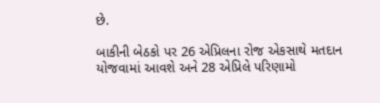છે.

બાકીની બેઠકો પર 26 એપ્રિલના રોજ એકસાથે મતદાન યોજવામાં આવશે અને 28 એપ્રિલે પરિણામો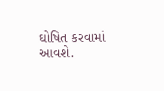ઘોષિત કરવામાં આવશે.